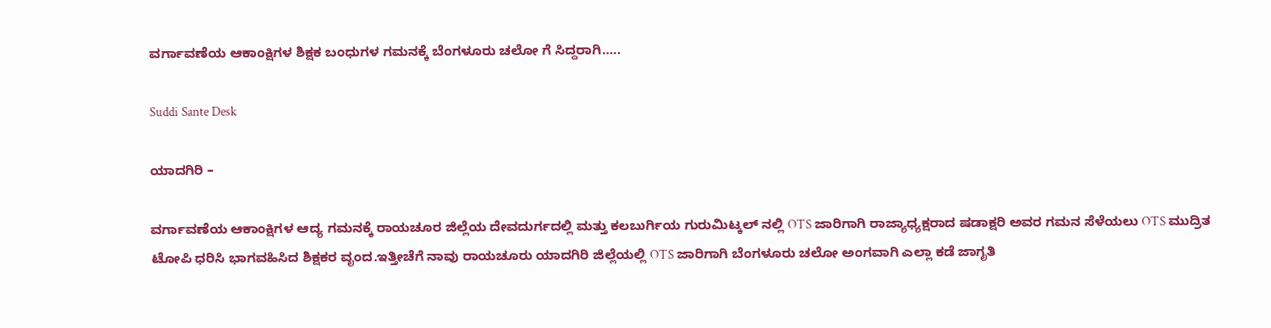ವರ್ಗಾವಣೆಯ ಆಕಾಂಕ್ಷಿಗಳ ಶಿಕ್ಷಕ ಬಂಧುಗಳ ಗಮನಕ್ಕೆ ಬೆಂಗಳೂರು ಚಲೋ ಗೆ ಸಿದ್ದರಾಗಿ…..

Suddi Sante Desk

ಯಾದಗಿರಿ –

ವರ್ಗಾವಣೆಯ ಆಕಾಂಕ್ಷಿಗಳ ಆದ್ಯ ಗಮನಕ್ಕೆ ರಾಯಚೂರ ಜಿಲ್ಲೆಯ ದೇವದುರ್ಗದಲ್ಲಿ ಮತ್ತು ಕಲಬುರ್ಗಿಯ ಗುರುಮಿಟ್ಕಲ್ ನಲ್ಲಿ OTS ಜಾರಿಗಾಗಿ ರಾಜ್ಯಾಧ್ಯಕ್ಷರಾದ ಷಡಾಕ್ಷರಿ ಅವರ ಗಮನ ಸೆಳೆಯಲು OTS ಮುದ್ರಿತ ಟೋಪಿ ಧರಿಸಿ ಭಾಗವಹಿಸಿದ ಶಿಕ್ಷಕರ ವೃಂದ.ಇತ್ತೀಚೆಗೆ ನಾವು ರಾಯಚೂರು ಯಾದಗಿರಿ ಜಿಲ್ಲೆಯಲ್ಲಿ OTS ಜಾರಿಗಾಗಿ ಬೆಂಗಳೂರು ಚಲೋ ಅಂಗವಾಗಿ ಎಲ್ಲಾ ಕಡೆ ಜಾಗೃತಿ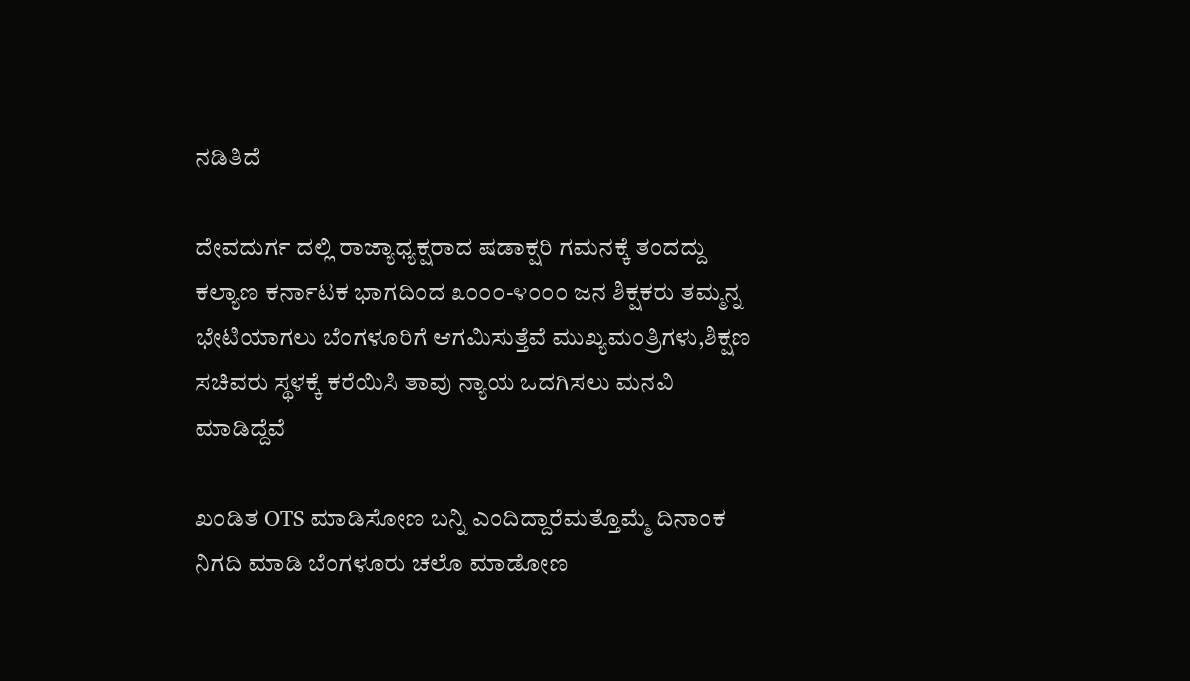ನಡಿತಿದೆ

ದೇವದುರ್ಗ ದಲ್ಲಿ ರಾಜ್ಯಾಧ್ಯಕ್ಷರಾದ ಷಡಾಕ್ಷರಿ ಗಮನಕ್ಕೆ ತಂದದ್ದು ಕಲ್ಯಾಣ ಕರ್ನಾಟಕ ಭಾಗದಿಂದ ೩೦೦೦-೪೦೦೦ ಜನ ಶಿಕ್ಷಕರು ತಮ್ಮನ್ನ ಭೇಟಿಯಾಗಲು ಬೆಂಗಳೂರಿಗೆ ಆಗಮಿಸುತ್ತೆವೆ ಮುಖ್ಯಮಂತ್ರಿಗಳು,ಶಿಕ್ಷಣ ಸಚಿವರು ಸ್ಥಳಕ್ಕೆ ಕರೆಯಿಸಿ ತಾವು ನ್ಯಾಯ ಒದಗಿಸಲು ಮನವಿ ಮಾಡಿದ್ದೆವೆ

ಖಂಡಿತ OTS ಮಾಡಿಸೋಣ ಬನ್ನಿ ಎಂದಿದ್ದಾರೆಮತ್ತೊಮ್ಮೆ ದಿನಾಂಕ ನಿಗದಿ ಮಾಡಿ ಬೆಂಗಳೂರು ಚಲೊ ಮಾಡೋಣ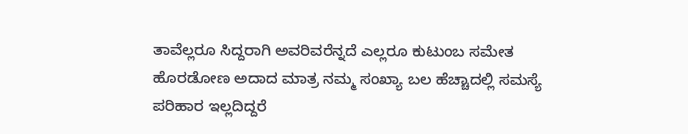ತಾವೆಲ್ಲರೂ ಸಿದ್ದರಾಗಿ ಅವರಿವರೆನ್ನದೆ ಎಲ್ಲರೂ ಕುಟುಂಬ ಸಮೇತ ಹೊರಡೋಣ ಅದಾದ ಮಾತ್ರ ನಮ್ಮ ಸಂಖ್ಯಾ ಬಲ ಹೆಚ್ಚಾದಲ್ಲಿ ಸಮಸ್ಯೆ ಪರಿಹಾರ ಇಲ್ಲದಿದ್ದರೆ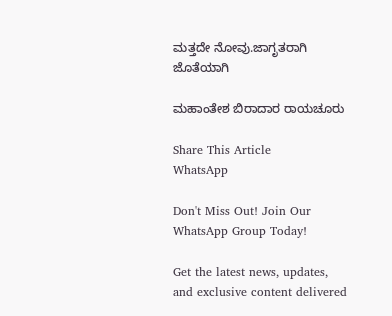ಮತ್ತದೇ ನೋವು.ಜಾಗೃತರಾಗಿ ಜೊತೆಯಾಗಿ

ಮಹಾಂತೇಶ ಬಿರಾದಾರ ರಾಯಚೂರು

Share This Article
WhatsApp

Don't Miss Out! Join Our WhatsApp Group Today!

Get the latest news, updates, and exclusive content delivered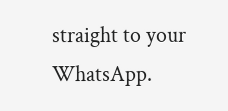straight to your WhatsApp.